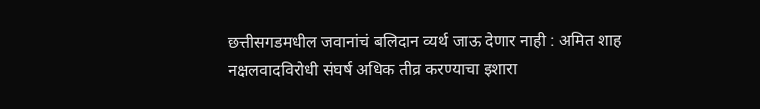छत्तीसगडमधील जवानांचं बलिदान व्यर्थ जाऊ देणार नाही : अमित शाह
नक्षलवादविरोधी संघर्ष अधिक तीव्र करण्याचा इशारा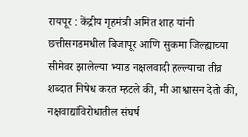रायपूर : केंद्रीय गृहमंत्री अमित शाह यांनी छत्तीसगडमधील बिजापूर आणि सुकमा जिल्ह्याच्या सीमेवर झालेल्या भ्याड नक्षलवादी हल्ल्याचा तीव्र शब्दात निषेध करत म्हटले की, मी आश्वासन देतो की, नक्षवाद्यांविरोधातील संघर्ष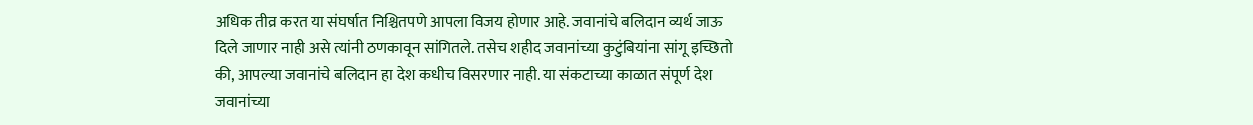अधिक तीव्र करत या संघर्षात निश्चितपणे आपला विजय होणार आहे. जवानांचे बलिदान व्यर्थ जाऊ दिले जाणार नाही असे त्यांनी ठणकावून सांगितले. तसेच शहीद जवानांच्या कुटुंबियांना सांगू इच्छितो की, आपल्या जवानांचे बलिदान हा देश कधीच विसरणार नाही. या संकटाच्या काळात संपूर्ण देश जवानांच्या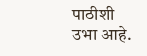पाठीशी उभा आहे.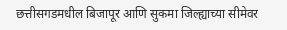छत्तीसगडमधील बिजापूर आणि सुकमा जिल्ह्याच्या सीमेवर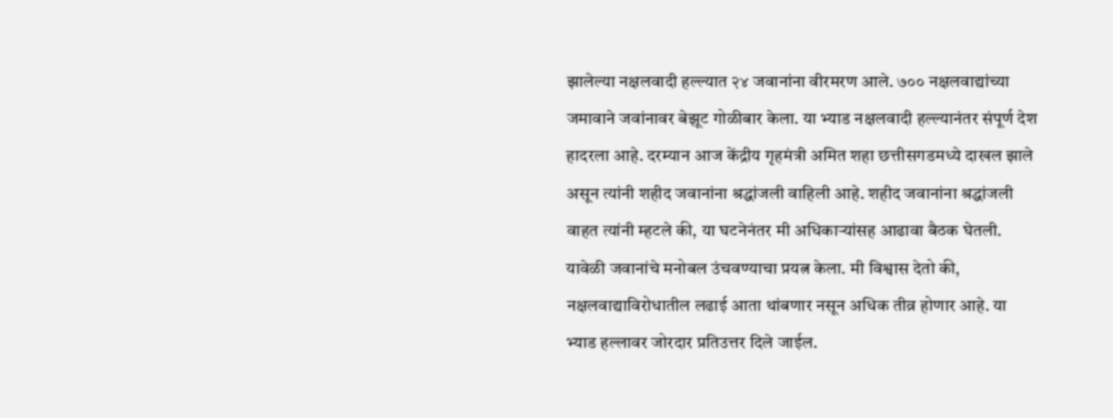झालेल्या नक्षलवादी हल्ल्यात २४ जवानांना वीरमरण आले. ७०० नक्षलवाद्यांच्या जमावाने जवांनावर बेझूट गोळीबार केला. या भ्याड नक्षलवादी हल्ल्यानंतर संपूर्ण देश हादरला आहे. दरम्यान आज केंद्रीय गृहमंत्री अमित शहा छत्तीसगडमध्ये दाखल झाले असून त्यांनी शहीद जवानांना श्रद्धांजली वाहिली आहे. शहीद जवानांना श्रद्धांजली वाहत त्यांनी म्हटले की, या घटनेनंतर मी अधिकाऱ्यांसह आढावा बैठक घेतली. यावेळी जवानांचे मनोबल उंचवण्याचा प्रयत्न केला. मी विश्वास देतो की, नक्षलवाद्याविरोधातील लढाई आता थांबणार नसून अधिक तीव्र होणार आहे. या भ्याड हल्लावर जोरदार प्रतिउत्तर दिले जाईल.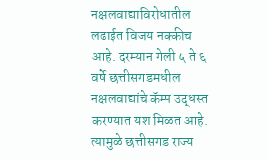नक्षलवाद्याविरोधातील लढाईत विजय नक्कीच आहे. दरम्यान गेली ५ ते ६ वर्षे छत्तीसगडमधील नक्षलवाद्यांचे कॅम्प उद्धस्त करण्यात यश मिळत आहे. त्यामुळे छत्तीसगड राज्य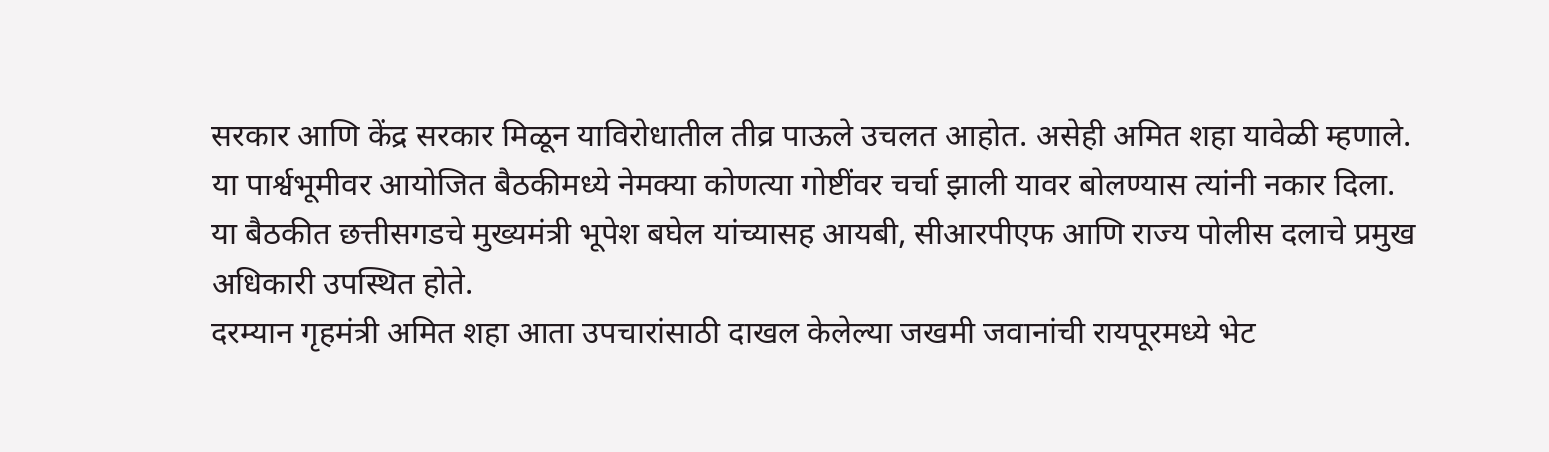सरकार आणि केंद्र सरकार मिळून याविरोधातील तीव्र पाऊले उचलत आहोत. असेही अमित शहा यावेळी म्हणाले. या पार्श्वभूमीवर आयोजित बैठकीमध्ये नेमक्या कोणत्या गोष्टींवर चर्चा झाली यावर बोलण्यास त्यांनी नकार दिला. या बैठकीत छत्तीसगडचे मुख्यमंत्री भूपेश बघेल यांच्यासह आयबी, सीआरपीएफ आणि राज्य पोलीस दलाचे प्रमुख अधिकारी उपस्थित होते.
दरम्यान गृहमंत्री अमित शहा आता उपचारांसाठी दाखल केलेल्या जखमी जवानांची रायपूरमध्ये भेट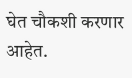घेत चौकशी करणार आहेत.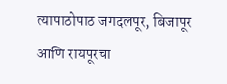त्यापाठोपाठ जगदलपूर, बिजापूर आणि रायपूरचा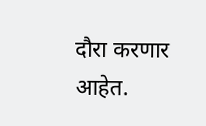दौरा करणार आहेत.